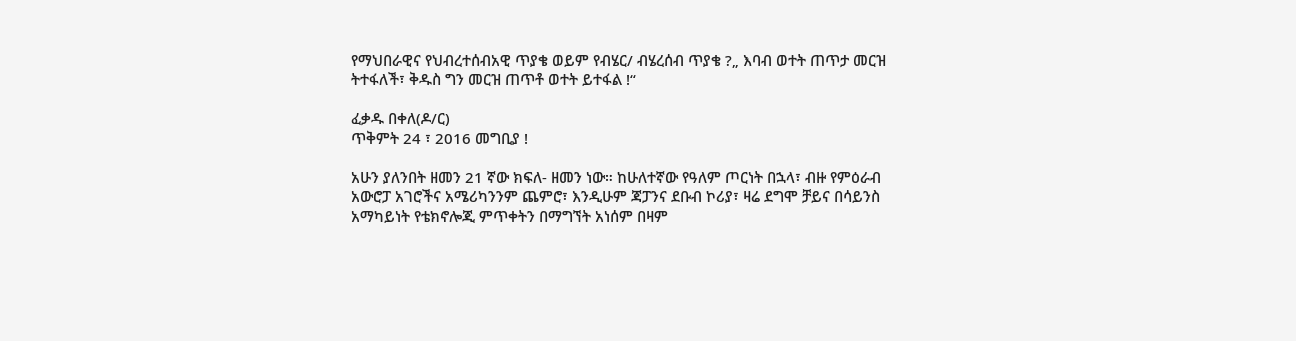የማህበራዊና የህብረተሰብአዊ ጥያቄ ወይም የብሄር/ ብሄረሰብ ጥያቄ ?„ እባብ ወተት ጠጥታ መርዝ ትተፋለች፣ ቅዱስ ግን መርዝ ጠጥቶ ወተት ይተፋል !“

ፈቃዱ በቀለ(ዶ/ር)
ጥቅምት 24 ፣ 2016 መግቢያ !

አሁን ያለንበት ዘመን 21 ኛው ክፍለ- ዘመን ነው። ከሁለተኛው የዓለም ጦርነት በኋላ፣ ብዙ የምዕራብ አውሮፓ አገሮችና አሜሪካንንም ጨምሮ፣ እንዲሁም ጃፓንና ደቡብ ኮሪያ፣ ዛሬ ደግሞ ቻይና በሳይንስ አማካይነት የቴክኖሎጂ ምጥቀትን በማግኘት አነሰም በዛም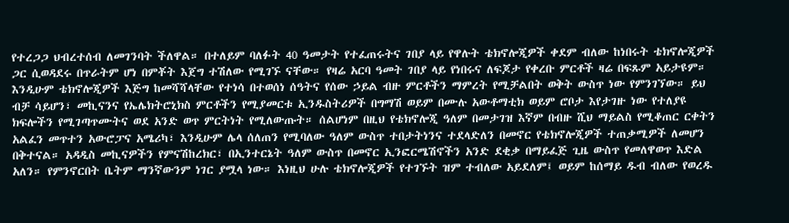የተረጋጋ ህብረተሰብ ለመገንባት ችለዋል። በተለይም ባለፉት 40 ዓመታት የተፈጠሩትና ገበያ ላይ የዋሉት ቴክኖሎጂዎች ቀደም ብለው ከነበሩት ቴክኖሎጂዎች ጋር ሲወዳደሩ በጥራትም ሆነ በምቾት እጀግ ተሽለው የሚገኙ ናቸው። የዛሬ አርባ ዓመት ገበያ ላይ የነበሩና ለፍጆታ የቀረቡ ምርቶች ዛሬ በፍጹም አይታዩም። እንዲሁም ቴክኖሎጂዎች እጅግ ከመሻሻላቸው የተነሳ በተወሰነ ሰዓትና የሰው ኃይል ብዙ ምርቶችን ማምረት የሚቻልበት ወቅት ውስጥ ነው የምንገኘው። ይህ ብቻ ሳይሆን፣ መኪናንና የኤሌክትሮኒክስ ምርቶችን የሚያመርቱ ኢንዱስትሪዎች በግማሽ ወይም በሙሉ አውቶማቲክ ወይም ሮቦታ እየታገዙ ነው የተለያዩ ክፍሎችን የሚገጣጥሙትና ወደ አንድ ወጥ ምርትነት የሚለውጡት። ሰልሆነም በዚህ የቴክኖሎጂ ዓለም በመታገዝ እኛም በብዙ ሺህ ማይልስ የሚቆጠር ርቀትን አልፈን መጥተን አውሮፓና አሜሪካ፣ እንዲሁም ሌላ ሰለጠን የሚባለው ዓለም ውስጥ ተበታትነንና ተደላድለን በመኖር የቴክኖሎጂዎች ተጠቃሚዎች ለመሆን በቅተናል። አዳዲስ መኪናዎችን የምናሽከረክር፣ በኢንተርኔት ዓለም ውስጥ በመኖር ኢንፎርሜሽኖችን አንድ ደቂቃ በማይፈጅ ጊዜ ውስጥ የመለዋወጥ እድል አለን። የምንኖርበት ቤትም ማንኛውንም ነገር ያሟላ ነው። እነዚህ ሁሉ ቴክኖሎጂዎች የተገኙት ዝም ተብለው አይደለም፤ ወይም ከሰማይ ዱብ ብለው የወረዱ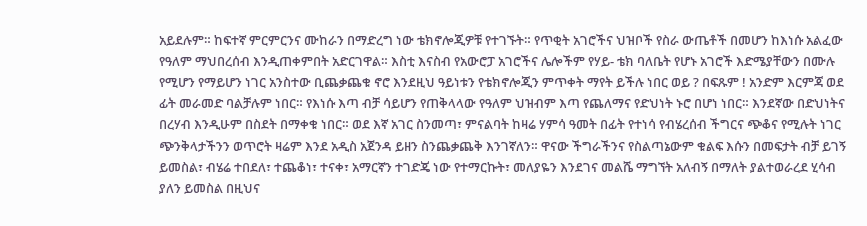አይደሉም። ከፍተኛ ምርምርንና ሙከራን በማድረግ ነው ቴክኖሎጂዎቹ የተገኙት። የጥቂት አገሮችና ህዝቦች የስራ ውጤቶች በመሆን ከእነሱ አልፈው የዓለም ማህበረሰብ እንዲጠቀምበት አድርገዋል። እስቲ እናስብ የአውሮፓ አገሮችና ሌሎችም የሃይ- ቴክ ባለቤት የሆኑ አገሮች እድሜያቸውን በሙሉ የሚሆን የማይሆን ነገር አንስተው ቢጨቃጨቁ ኖሮ እንደዚህ ዓይነቱን የቴክኖሎጂን ምጥቀት ማየት ይችሉ ነበር ወይ ? በፍጹም ! አንድም እርምጃ ወደ ፊት መራመድ ባልቻሉም ነበር። የእነሱ እጣ ብቻ ሳይሆን የጠቅላላው የዓለም ህዝብም እጣ የጨለማና የድህነት ኑሮ በሆነ ነበር። እንደኛው በድህነትና በረሃብ እንዲሁም በስደት በማቀቁ ነበር። ወደ እኛ አገር ስንመጣ፣ ምናልባት ከዛሬ ሃምሳ ዓመት በፊት የተነሳ የብሄረሰብ ችግርና ጭቆና የሚሉት ነገር ጭንቅላታችንን ወጥሮት ዛሬም እንደ አዲስ አጀንዳ ይዘን ስንጨቃጨቅ እንገኛለን። ዋናው ችግራችንና የስልጣኔውም ቁልፍ እሱን በመፍታት ብቻ ይገኝ ይመስል፣ ብሄሬ ተበደለ፣ ተጨቆነ፣ ተናቀ፣ አማርኛን ተገድጄ ነው የተማርኩት፣ መለያዬን እንደገና መልሼ ማግኘት አለብኝ በማለት ያልተወራረደ ሂሳብ ያለን ይመስል በዚህና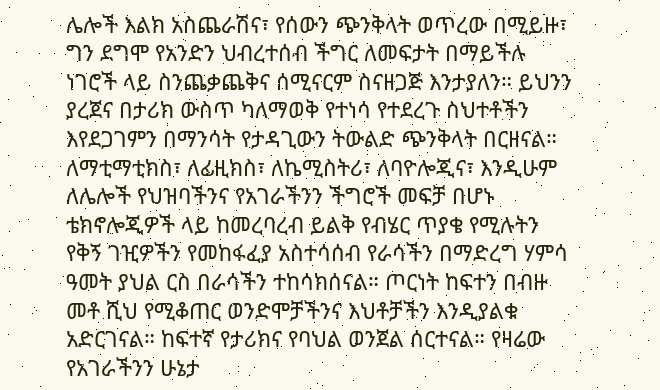ሌሎች እልክ አስጨራሽና፣ የሰውን ጭንቅላት ወጥረው በሚይዙ፣ ግን ደግሞ የአንድን ህብረተሰብ ችግር ለመፍታት በማይችሉ ነገሮች ላይ ስንጨቃጨቅና ሰሚናርም ስናዘጋጅ እንታያለን። ይህንን ያረጀና በታሪክ ውስጥ ካለማወቅ የተነሳ የተደረጉ ስህተቶችን እየደጋገምን በማንሳት የታዳጊውን ትውልድ ጭንቅላት በርዘናል። ለማቲማቲክስ፣ ለፊዚክስ፣ ለኬሚስትሪ፣ ለባዮሎጂና፣ እንዲሁም ለሌሎች የህዝባችንና የአገራችንን ችግሮች መፍቻ በሆኑ ቴክኖሎጂዎች ላይ ከመረባረብ ይልቅ የብሄር ጥያቄ የሚሉትን የቅኝ ገዢዎችን የመከፋፈያ አስተሳሰብ የራሳችን በማድረግ ሃምሳ
ዓመት ያህል ርስ በራሳችን ተከሳክሰናል። ጦርነት ከፍተን በብዙ መቶ ሺህ የሚቆጠር ወንድሞቻችንና እህቶቻችን እንዲያልቁ አድርገናል። ከፍተኛ የታሪክና የባህል ወንጀል ሰርተናል። የዛሬው የአገራችንን ሁኔታ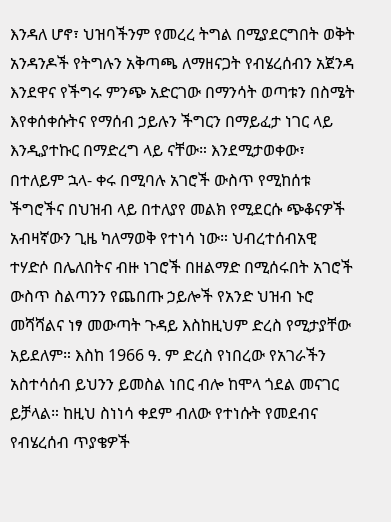እንዳለ ሆኖ፣ ህዝባችንም የመረረ ትግል በሚያደርግበት ወቅት አንዳንዶች የትግሉን አቅጣጫ ለማዘናጋት የብሄረሰብን አጀንዳ እንደዋና የችግሩ ምንጭ አድርገው በማንሳት ወጣቱን በስሜት እየቀሰቀሱትና የማሰብ ኃይሉን ችግርን በማይፈታ ነገር ላይ እንዲያተኩር በማድረግ ላይ ናቸው። እንደሚታወቀው፣ በተለይም ኋላ- ቀሩ በሚባሉ አገሮች ውስጥ የሚከሰቱ ችግሮችና በህዝብ ላይ በተለያየ መልክ የሚደርሱ ጭቆናዎች አብዛኛውን ጊዜ ካለማወቅ የተነሳ ነው። ህብረተሰብአዊ ተሃድሶ በሌለበትና ብዙ ነገሮች በዘልማድ በሚሰሩበት አገሮች ውስጥ ስልጣንን የጨበጡ ኃይሎች የአንድ ህዝብ ኑሮ መሻሻልና ነፃ መውጣት ጉዳይ እስከዚህም ድረስ የሚታያቸው አይደለም። እስከ 1966 ዓ. ም ድረስ የነበረው የአገራችን አስተሳሰብ ይህንን ይመስል ነበር ብሎ ከሞላ ጎደል መናገር ይቻላል። ከዚህ ስነነሳ ቀደም ብለው የተነሱት የመደብና የብሄረሰብ ጥያቄዎች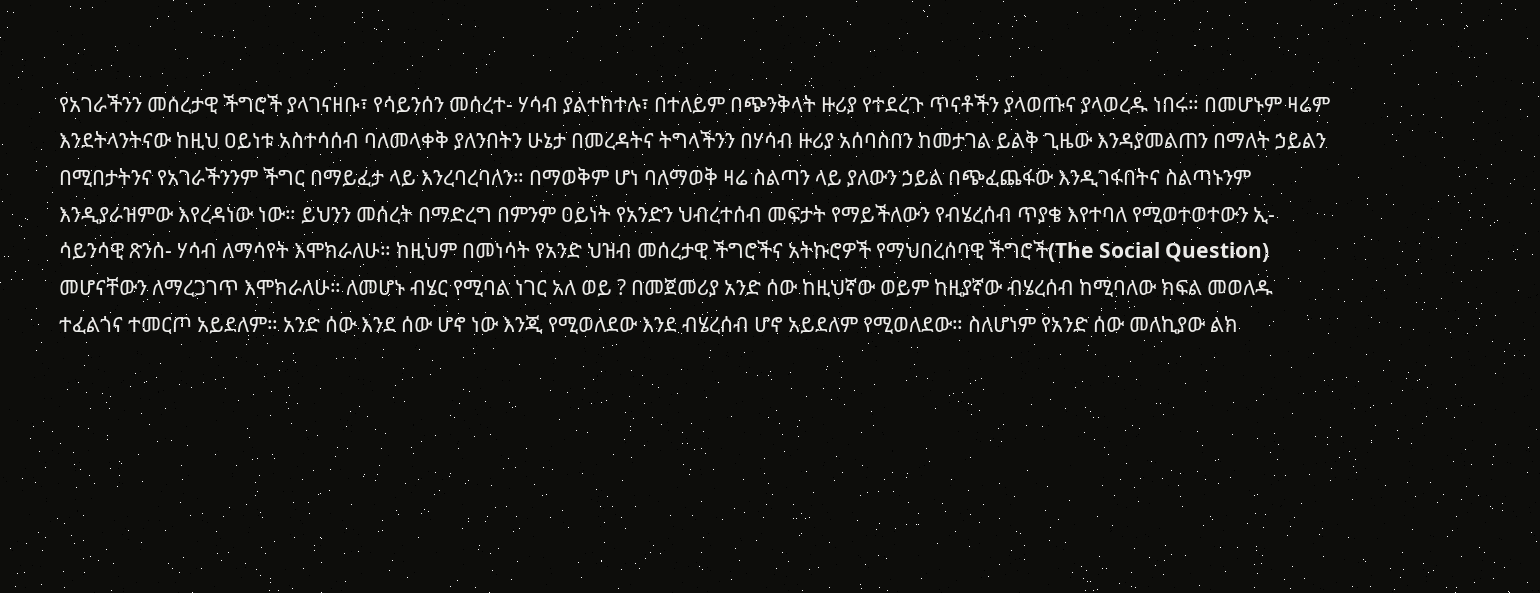የአገራችንን መሰረታዊ ችግሮች ያላገናዘቡ፣ የሳይንሰን መሰረተ- ሃሳብ ያልተከተሉ፣ በተለይም በጭንቅላት ዙሪያ የተደረጉ ጥናቶችን ያላወጡና ያላወረዱ ነበሩ። በመሆኑም ዛሬም እንደትላንትናው ከዚህ ዐይነቱ አስተሳሰብ ባለመላቀቅ ያለንበትን ሁኔታ በመረዳትና ትግላችንን በሃሳብ ዙሪያ አሰባስበን ከመታገል ይልቅ ጊዜው እንዳያመልጠን በማለት ኃይልን በሚበታትንና የአገራችንንም ችግር በማይፈታ ላይ እንረባረባለን። በማወቅም ሆነ ባለማወቅ ዛሬ ስልጣን ላይ ያለውን ኃይል በጭፈጨፋው እንዲገፋበትና ስልጣኑንም እንዲያራዝምው እየረዳነው ነው። ይህንን መሰረት በማድረግ በምንም ዐይነት የአንድን ህብረተሰብ መፍታት የማይችለውን የብሄረሰብ ጥያቄ እየተባለ የሚወተወተውን ኢ- ሳይንሳዊ ጽንሰ- ሃሳብ ለማሳየት እሞክራለሁ። ከዚህም በመነሳት የአንድ ህዝብ መሰረታዊ ችግሮችና አትኩሮዎች የማህበረሰባዊ ችግሮች(The Social Question) መሆናቸውን ለማረጋገጥ እሞክራለሁ። ለመሆኑ ብሄር የሚባል ነገር አለ ወይ ? በመጀመሪያ አንድ ሰው ከዚህኛው ወይም ከዚያኛው ብሄረሰብ ከሚባለው ክፍል መወለዱ ተፈልጎና ተመርጦ አይደለም። አንድ ሰው እንደ ሰው ሆኖ ነው እንጂ የሚወለደው እንደ ብሄረሰብ ሆኖ አይደለም የሚወለደው። ስለሆነም የአንድ ሰው መለኪያው ልክ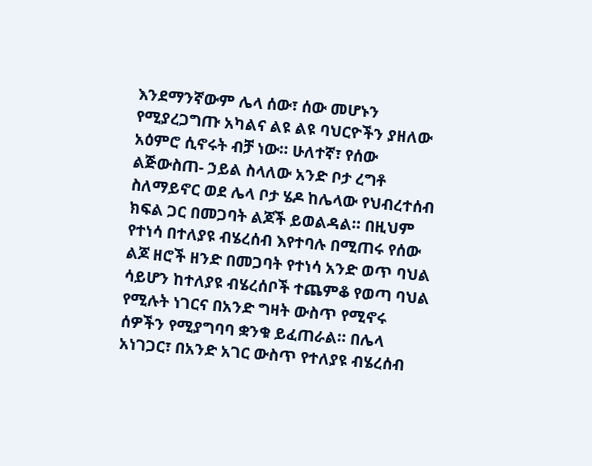እንደማንኛውም ሌላ ሰው፣ ሰው መሆኑን የሚያረጋግጡ አካልና ልዩ ልዩ ባህርዮችን ያዘለው አዕምሮ ሲኖሩት ብቻ ነው። ሁለተኛ፣ የሰው ልጅውስጠ- ኃይል ስላለው አንድ ቦታ ረግቶ ስለማይኖር ወደ ሌላ ቦታ ሄዶ ከሌላው የህብረተሰብ ክፍል ጋር በመጋባት ልጆች ይወልዳል። በዚህም የተነሳ በተለያዩ ብሄረሰብ እየተባሉ በሚጠሩ የሰው ልጆ ዘሮች ዘንድ በመጋባት የተነሳ አንድ ወጥ ባህል ሳይሆን ከተለያዩ ብሄረሰቦች ተጨምቆ የወጣ ባህል የሚሉት ነገርና በአንድ ግዛት ውስጥ የሚኖሩ ሰዎችን የሚያግባባ ቋንቁ ይፈጠራል። በሌላ አነገጋር፣ በአንድ አገር ውስጥ የተለያዩ ብሄረሰብ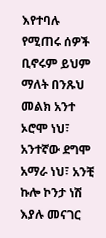እየተባሉ የሚጠሩ ሰዎች ቢኖሩም ይህም ማለት በንጹህ መልክ አንተ ኦሮሞ ነህ፣ አንተኛው ደግሞ አማራ ነህ፣ አንቺ ኩሎ ኮንታ ነሽ እያሉ መናገር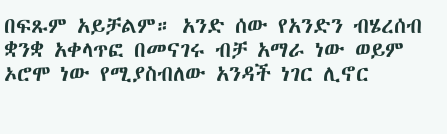በፍጹም አይቻልም። አንድ ሰው የአንድን ብሄረሰብ ቋንቋ አቀላጥፎ በመናገሩ ብቻ አማራ ነው ወይም ኦሮሞ ነው የሚያስብለው አንዳች ነገር ሊኖር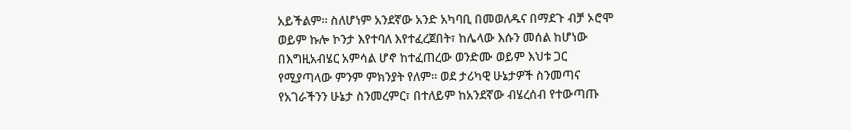አይችልም። ስለሆነም አንደኛው አንድ አካባቢ በመወለዱና በማደጉ ብቻ ኦሮሞ ወይም ኩሎ ኮንታ እየተባለ እየተፈረጀበት፣ ከሌላው እሱን መሰል ከሆነው በእግዚአብሄር አምሳል ሆኖ ከተፈጠረው ወንድሙ ወይም እህቱ ጋር የሚያጣላው ምንም ምክንያት የለም። ወደ ታሪካዊ ሁኔታዎች ስንመጣና የአገራችንን ሁኔታ ስንመረምር፣ በተለይም ከአንደኛው ብሄረሰብ የተውጣጡ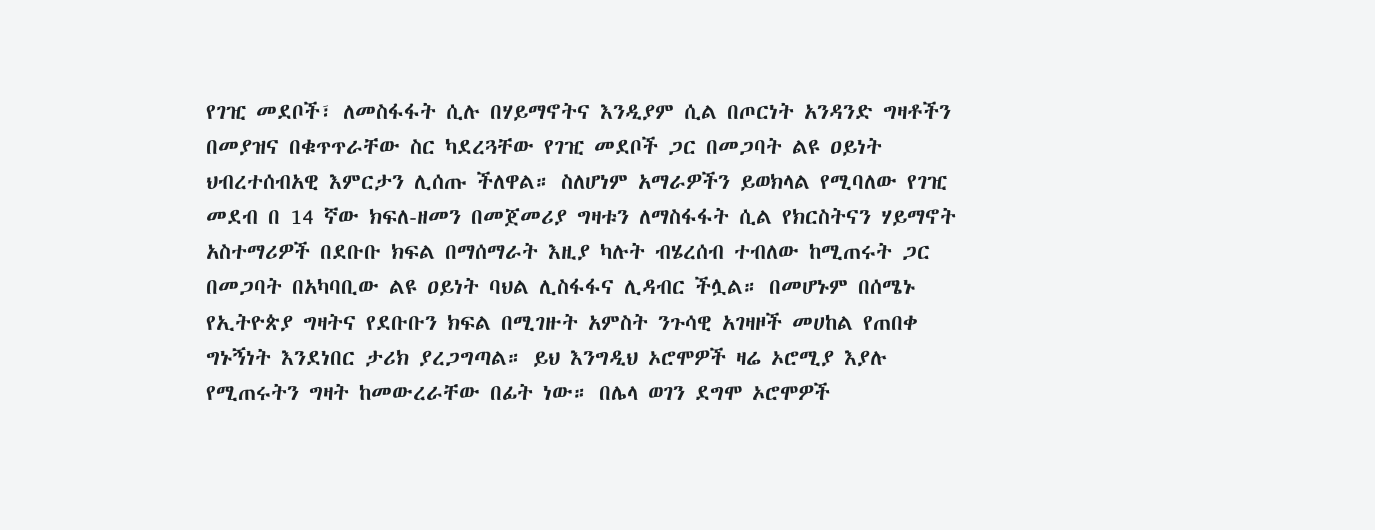የገዢ መደቦች፣ ለመስፋፋት ሲሉ በሃይማኖትና እንዲያም ሲል በጦርነት አንዳንድ ግዛቶችን በመያዝና በቁጥጥራቸው ስር ካደረጓቸው የገዢ መደቦች ጋር በመጋባት ልዩ ዐይነት ህብረተሰብአዊ እምርታን ሊሰጡ ችለዋል። ስለሆነም አማራዎችን ይወክላል የሚባለው የገዢ መደብ በ 14 ኛው ክፍለ-ዘመን በመጀመሪያ ግዛቱን ለማስፋፋት ሲል የክርስትናን ሃይማኖት አስተማሪዎች በደቡቡ ክፍል በማሰማራት እዚያ ካሉት ብሄረሰብ ተብለው ከሚጠሩት ጋር በመጋባት በአካባቢው ልዩ ዐይነት ባህል ሊስፋፋና ሊዳብር ችሏል። በመሆኑም በሰሜኑ የኢትዮጵያ ግዛትና የደቡቡን ክፍል በሚገዙት አምስት ንጉሳዊ አገዛዞች መሀከል የጠበቀ ግኑኝነት እንደነበር ታሪክ ያረጋግጣል። ይህ እንግዲህ ኦሮሞዎች ዛሬ ኦሮሚያ እያሉ የሚጠሩትን ግዛት ከመውረራቸው በፊት ነው። በሌላ ወገን ደግሞ ኦሮሞዎች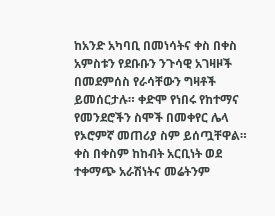ከአንድ አካባቢ በመነሳትና ቀስ በቀስ አምስቱን የደቡቡን ንጉሳዊ አገዛዞች በመደምሰስ የራሳቸውን ግዛቶች ይመሰርታሉ። ቀድሞ የነበሩ የከተማና የመንደሮችን ስሞች በመቀየር ሌላ የኦሮምኛ መጠሪያ ስም ይሰጧቸዋል። ቀስ በቀስም ከከብት አርቢነት ወደ ተቀማጭ አራሽነትና መሬትንም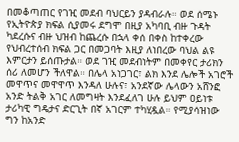በመቆጣጠር የገዢ መደብ ባህርይን ያዳብራሉ። ወደ ሰሜኑ የኢትዮጵያ ክፍል ሲያመሩ ደግሞ በዚያ አካባቢ ብዙ ጉዳት ካደረሱና ብዙ ህዝብ ከጨረሱ በኋላ ቀሰ በቀስ ከተቀረው የህብረተሰብ ክፍል ጋር በመጋባት እዚያ ለነበረው ባህል ልዩ እምርታን ይሰጡታል። ወደ ገዢ መደብነትም በመቀየር ታሪክን ሰሪ ለመሆን ችለዋል። በሌላ አነጋገር፣ ልክ እንደ ሌሎች አገሮች መዋጥና መዋዋጥ እንዳለ ሁሉና፣ አንደኛው ሌላውን አሸንፎ አንድ ትልቅ አገር ለመግዛት እንደፈለገ ሁሉ ይህም ዐይነቱ ታሪካዊ ግዴታና ድርጊት በኛ አገርም ተካሂዷል። የሚያሳዝነው ግን ከአንድ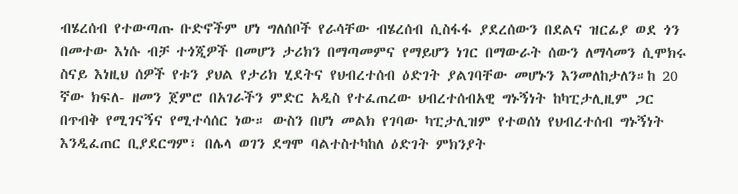ብሄረሰብ የተውጣጡ ቡድኖችም ሆነ ግለሰቦች የራሳቸው ብሄረሰብ ሲስፋፋ ያደረሰውን በደልና ዝርፊያ ወደ ጎን በመተው እነሱ ብቻ ተጎጂዎች በመሆን ታሪክን በማጣመምና የማይሆን ነገር በማውራት ሰውን ለማሳመን ሲሞክሩ ስናይ እነዚህ ሰዎች የቱን ያህል የታሪክ ሂደትና የህብረተሰብ ዕድገት ያልገባቸው መሆኑን እንመለከታለን።ከ 20 ኛው ክፍለ- ዘመን ጀምሮ በአገራችን ምድር አዲስ የተፈጠረው ህብረተሰብአዊ ግኑኝነት ከካፒታሊዚም ጋር በጥብቅ የሚገናኝና የሚተሳሰር ነው። ውስን በሆነ መልክ የገባው ካፒታሊዝም የተወሰነ የህብረተሰብ ግኑኝነት እንዲፈጠር ቢያደርግም፣ በሌላ ወገን ደግሞ ባልተስተካከለ ዕድገት ምክንያት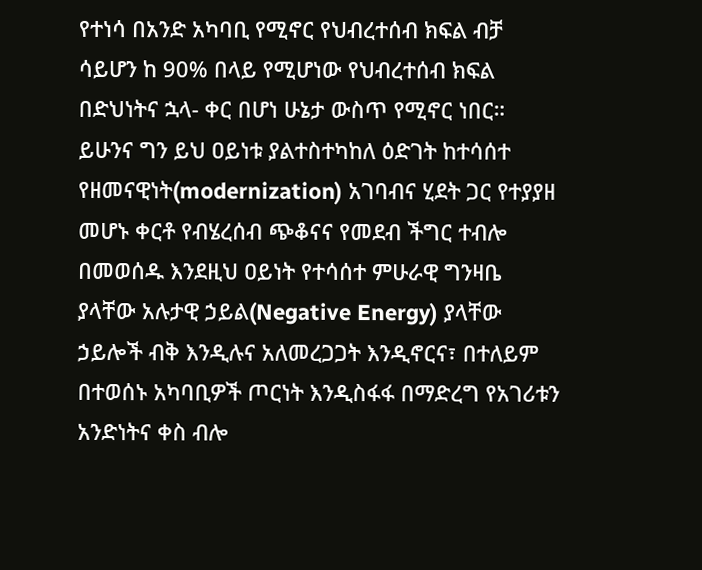የተነሳ በአንድ አካባቢ የሚኖር የህብረተሰብ ክፍል ብቻ ሳይሆን ከ 90% በላይ የሚሆነው የህብረተሰብ ክፍል በድህነትና ኋላ- ቀር በሆነ ሁኔታ ውስጥ የሚኖር ነበር። ይሁንና ግን ይህ ዐይነቱ ያልተስተካከለ ዕድገት ከተሳሰተ የዘመናዊነት(modernization) አገባብና ሂደት ጋር የተያያዘ መሆኑ ቀርቶ የብሄረሰብ ጭቆናና የመደብ ችግር ተብሎ በመወሰዱ እንደዚህ ዐይነት የተሳሰተ ምሁራዊ ግንዛቤ ያላቸው አሉታዊ ኃይል(Negative Energy) ያላቸው ኃይሎች ብቅ እንዲሉና አለመረጋጋት እንዲኖርና፣ በተለይም በተወሰኑ አካባቢዎች ጦርነት እንዲስፋፋ በማድረግ የአገሪቱን አንድነትና ቀስ ብሎ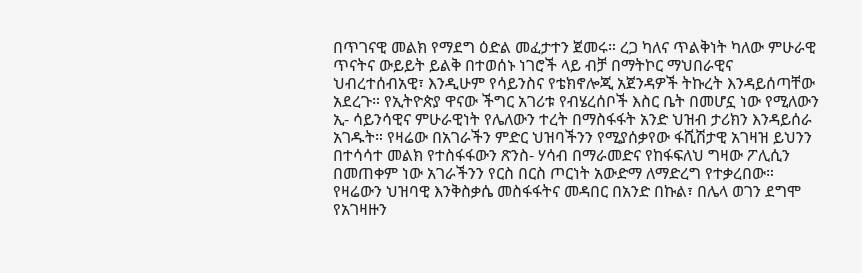በጥገናዊ መልክ የማደግ ዕድል መፈታተን ጀመሩ። ረጋ ካለና ጥልቅነት ካለው ምሁራዊ ጥናትና ውይይት ይልቅ በተወሰኑ ነገሮች ላይ ብቻ በማትኮር ማህበራዊና ህብረተሰብአዊ፣ እንዲሁም የሳይንስና የቴክኖሎጂ አጀንዳዎች ትኩረት እንዳይሰጣቸው አደረጉ። የኢትዮጵያ ዋናው ችግር አገሪቱ የብሄረሰቦች እስር ቤት በመሆኗ ነው የሚለውን ኢ- ሳይንሳዊና ምሁራዊነት የሌለውን ተረት በማስፋፋት አንድ ህዝብ ታሪክን እንዳይሰራ አገዱት። የዛሬው በአገራችን ምድር ህዝባችንን የሚያሰቃየው ፋሺሽታዊ አገዛዝ ይህንን በተሳሳተ መልክ የተስፋፋውን ጽንስ- ሃሳብ በማራመድና የከፋፍለህ ግዛው ፖሊሲን በመጠቀም ነው አገራችንን የርስ በርስ ጦርነት አውድማ ለማድረግ የተቃረበው። የዛሬውን ህዝባዊ እንቅስቃሴ መስፋፋትና መዳበር በአንድ በኩል፣ በሌላ ወገን ደግሞ የአገዛዙን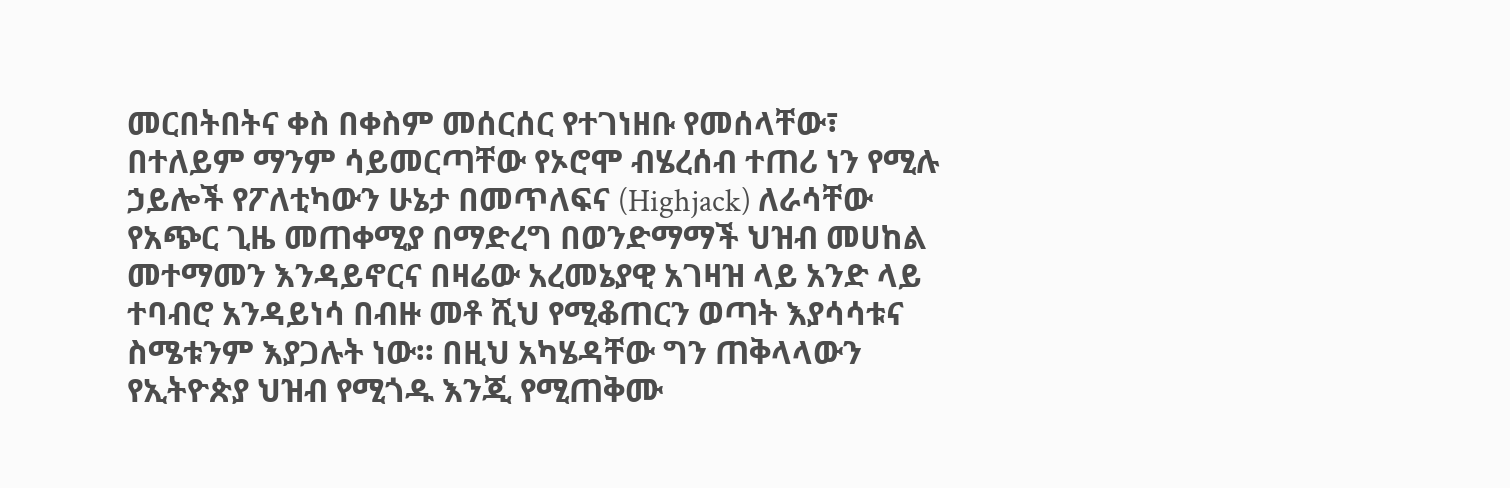መርበትበትና ቀስ በቀስም መሰርሰር የተገነዘቡ የመሰላቸው፣ በተለይም ማንም ሳይመርጣቸው የኦሮሞ ብሄረሰብ ተጠሪ ነን የሚሉ ኃይሎች የፖለቲካውን ሁኔታ በመጥለፍና (Highjack) ለራሳቸው የአጭር ጊዜ መጠቀሚያ በማድረግ በወንድማማች ህዝብ መሀከል መተማመን እንዳይኖርና በዛሬው አረመኔያዊ አገዛዝ ላይ አንድ ላይ ተባብሮ አንዳይነሳ በብዙ መቶ ሺህ የሚቆጠርን ወጣት እያሳሳቱና ስሜቱንም እያጋሉት ነው። በዚህ አካሄዳቸው ግን ጠቅላላውን የኢትዮጵያ ህዝብ የሚጎዱ እንጂ የሚጠቅሙ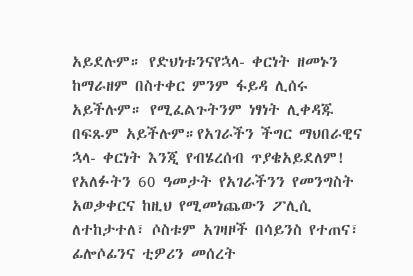አይደሉም። የድህነቱንናየኋላ- ቀርነት ዘመኑን ከማራዘም በስተቀር ምንም ፋይዳ ሊሰሩ አይችሉም። የሚፈልጉትንም ነፃነት ሊቀዳጁ በፍጹም አይችሉም።የአገራችን ችግር ማህበራዊና ኋላ- ቀርነት እንጂ የብሄረሰብ ጥያቄአይደለም! የአለፉትን 60 ዓመታት የአገራችንን የመንግስት አወቃቀርና ከዚህ የሚመነጨውን ፖሊሲ ለተከታተለ፣ ሶስቱም አገዛዞች በሳይንስ የተጠና፣ ፊሎሶፊንና ቲዎሪን መሰረት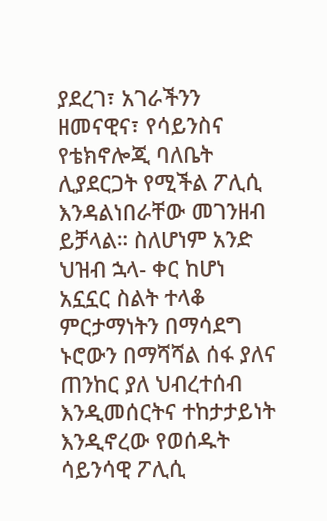ያደረገ፣ አገራችንን ዘመናዊና፣ የሳይንስና የቴክኖሎጂ ባለቤት ሊያደርጋት የሚችል ፖሊሲ እንዳልነበራቸው መገንዘብ ይቻላል። ስለሆነም አንድ ህዝብ ኋላ- ቀር ከሆነ አኗኗር ስልት ተላቆ ምርታማነትን በማሳደግ ኑሮውን በማሻሻል ሰፋ ያለና ጠንከር ያለ ህብረተሰብ እንዲመሰርትና ተከታታይነት እንዲኖረው የወሰዱት ሳይንሳዊ ፖሊሲ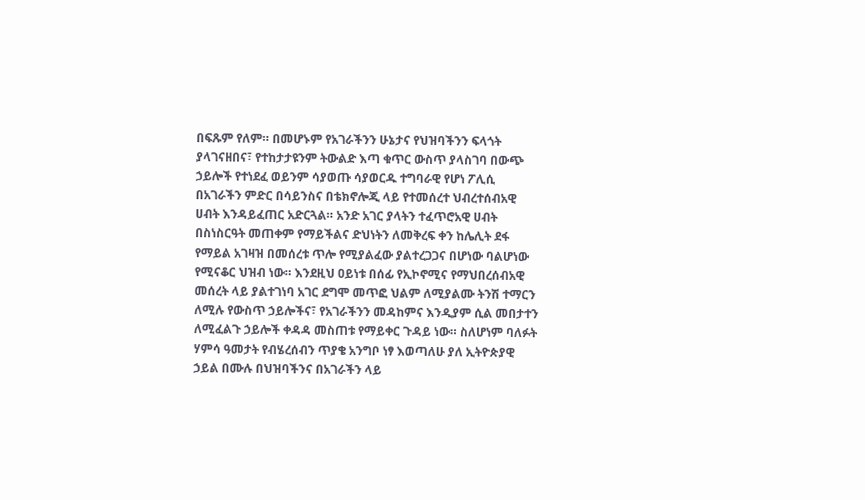በፍጹም የለም። በመሆኑም የአገራችንን ሁኔታና የህዝባችንን ፍላጎት ያላገናዘበና፣ የተከታታዩንም ትውልድ እጣ ቁጥር ውስጥ ያላስገባ በውጭ ኃይሎች የተነደፈ ወይንም ሳያወጡ ሳያወርዱ ተግባራዊ የሆነ ፖሊሲ በአገራችን ምድር በሳይንስና በቴክኖሎጂ ላይ የተመሰረተ ህብረተሰብአዊ ሀብት እንዳይፈጠር አድርጓል። አንድ አገር ያላትን ተፈጥሮአዊ ሀብት በስነስርዓት መጠቀም የማይችልና ድህነትን ለመቅረፍ ቀን ከሌሊት ደፋ የማይል አገዛዝ በመሰረቱ ጥሎ የሚያልፈው ያልተረጋጋና በሆነው ባልሆነው የሚናቆር ህዝብ ነው። እንደዚህ ዐይነቱ በሰፊ የኢኮኖሚና የማህበረሰብአዊ መሰረት ላይ ያልተገነባ አገር ደግሞ መጥፎ ህልም ለሚያልሙ ትንሽ ተማርን ለሚሉ የውስጥ ኃይሎችና፣ የአገራችንን መዳከምና እንዲያም ሲል መበታተን ለሚፈልጉ ኃይሎች ቀዳዳ መስጠቱ የማይቀር ጉዳይ ነው። ስለሆነም ባለፉት ሃምሳ ዓመታት የብሄረሰብን ጥያቄ አንግቦ ነፃ እወጣለሁ ያለ ኢትዮጵያዊ ኃይል በሙሉ በህዝባችንና በአገራችን ላይ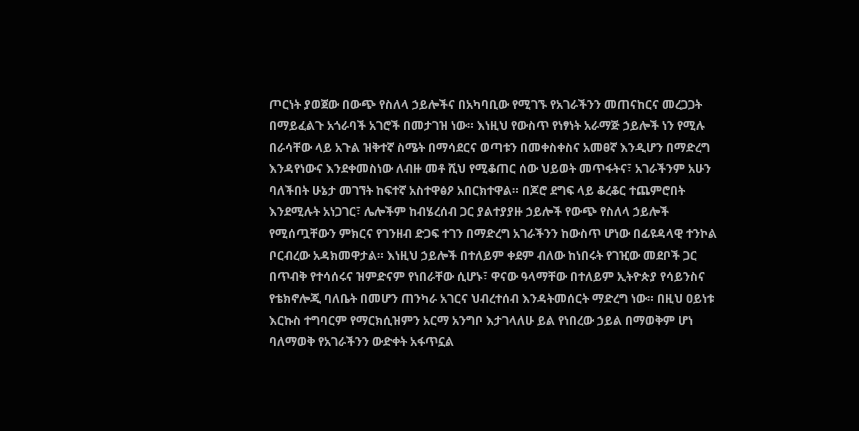ጦርነት ያወጀው በውጭ የስለላ ኃይሎችና በአካባቢው የሚገኙ የአገራችንን መጠናከርና መረጋጋት በማይፈልጉ አጎራባች አገሮች በመታገዝ ነው። እነዚህ የውስጥ የነፃነት አራማጅ ኃይሎች ነን የሚሉ በራሳቸው ላይ አጉል ዝቅተኛ ስሜት በማሳደርና ወጣቱን በመቀስቀስና አመፀኛ እንዲሆን በማድረግ እንዳየነውና እንደቀመስነው ለብዙ መቶ ሺህ የሚቆጠር ሰው ህይወት መጥፋትና፣ አገራችንም አሁን ባለችበት ሁኔታ መገኘት ከፍተኛ አስተዋፅዖ አበርክተዋል። በጆሮ ደግፍ ላይ ቆረቆር ተጨምሮበት እንደሚሉት አነጋገር፣ ሌሎችም ከብሄረሰብ ጋር ያልተያያዙ ኃይሎች የውጭ የስለላ ኃይሎች የሚሰጧቸውን ምክርና የገንዘብ ድጋፍ ተገን በማድረግ አገራችንን ከውስጥ ሆነው በፊዩዳላዊ ተንኮል ቦርብረው አዳክመዋታል። እነዚህ ኃይሎች በተለይም ቀደም ብለው ከነበሩት የገዢው መደቦች ጋር በጥብቅ የተሳሰሩና ዝምድናም የነበራቸው ሲሆኑ፣ ዋናው ዓላማቸው በተለይም ኢትዮጵያ የሳይንስና የቴክኖሎጂ ባለቤት በመሆን ጠንካራ አገርና ህብረተሰብ እንዳትመሰርት ማድረግ ነው። በዚህ ዐይነቱ እርኩስ ተግባርም የማርክሲዝምን አርማ አንግቦ እታገላለሁ ይል የነበረው ኃይል በማወቅም ሆነ ባለማወቅ የአገራችንን ውድቀት አፋጥኗል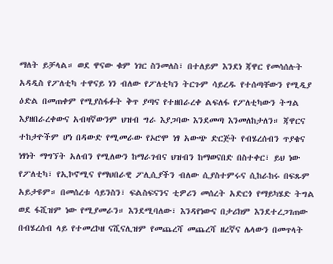ማለት ይቻላል። ወደ ዋናው ቁም ነገር ስንመለስ፣ በተለይም እንደነ ጃዋር የመሳሰሉት አዳዲስ የፖለቲካ ተዋናይ ነን ብለው የፖለቲካን ትርጉም ሳይረዱ የተሰጣቸውን የሚዲያ ዕድል በመጠቀም የሚያስፋፉት ቅጥ ያጣና የተዘበራረቀ ልፍለፋ የፖለቲካውን ትግል እያዘበራረቀውና አብዛኛውንም ህዝብ ግራ እያጋባው እንደመጣ እንመለከታለን። ጃዋርና ተከታዮችም ሆነ በዳውድ የሚመራው የኦሮሞ ነፃ አውጭ ድርጅት የብሄረሰብን ጥያቄና ነፃነት ማግኘት አለብን የሚለውን ከማራገብና ህዝብን ከማወናበድ በስተቀር፣ ይህ ነው የፖለቲካ፣ የኢኮኖሚና የማህበራዊ ፖሊሲያችን ብለው ሲያስተምሩና ሲከራከሩ በፍጹም አይታዩም። በመሰረቱ ሳይንስን፣ ፍልስፍናንና ቲዎሪን መሰረት አድርጎ የማይካሄድ ትግል ወደ ፋሺዝም ነው የሚያመራን። እንደሚባለው፣ እንዳየነውና በታሪክም እንደተረጋገጠው በብሄረሰብ ላይ የተመረኮዘ ናሺናሊዝም የመጨረሻ መጨረሻ ዘረኛና ሌላውን በመጥላት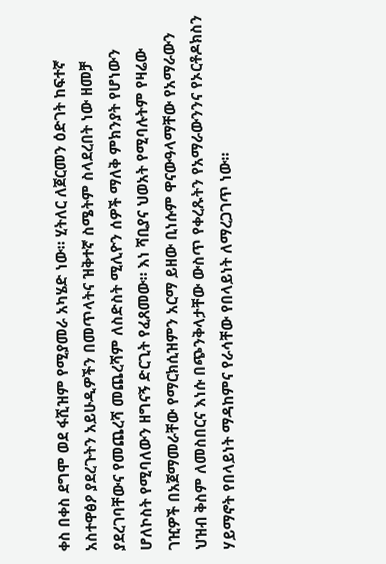ቀስ በቀስ ደግሞ ወደ ፋሺዝም የሚያመራ አካሄድ ነው። ሂትለር ለጀርመን ዕድገት ከፍተኛ አስተዋፅዖ ያደረጉትን አይሁዲዎችን በመጥላትና ዝቅተኛ ስሜትም ስላደረበት ነው ዘመቻ ያደረገባቸውና የመጨረሻ መጨረሻም ለስድስት ሚሊዮን ሰዎች ማለቅ ምክንያት የሆነውን ሆለኮስት የሚባለውን ዘግናኝ ድርጊት የፈጸመው። እነ ሻቢያና ህወአት የሚባሉትም የዛሬው ገዢዎች በአጀማመራቸው የማርክሲዝምን አርማ ይዘው ቢነሱም ዋናውዓላማቸው የአማራውን ህዝብ ቅስም ለመስበርና እነሱ በጭንቅላታቸው ውስጥ የቀረጹትን የአማራውንንና የኦርቶዶክስን ሃይማኖት የበላይነት ማዳከምና የራሳቸው የበላይነት ለማረጋገጥ ነው።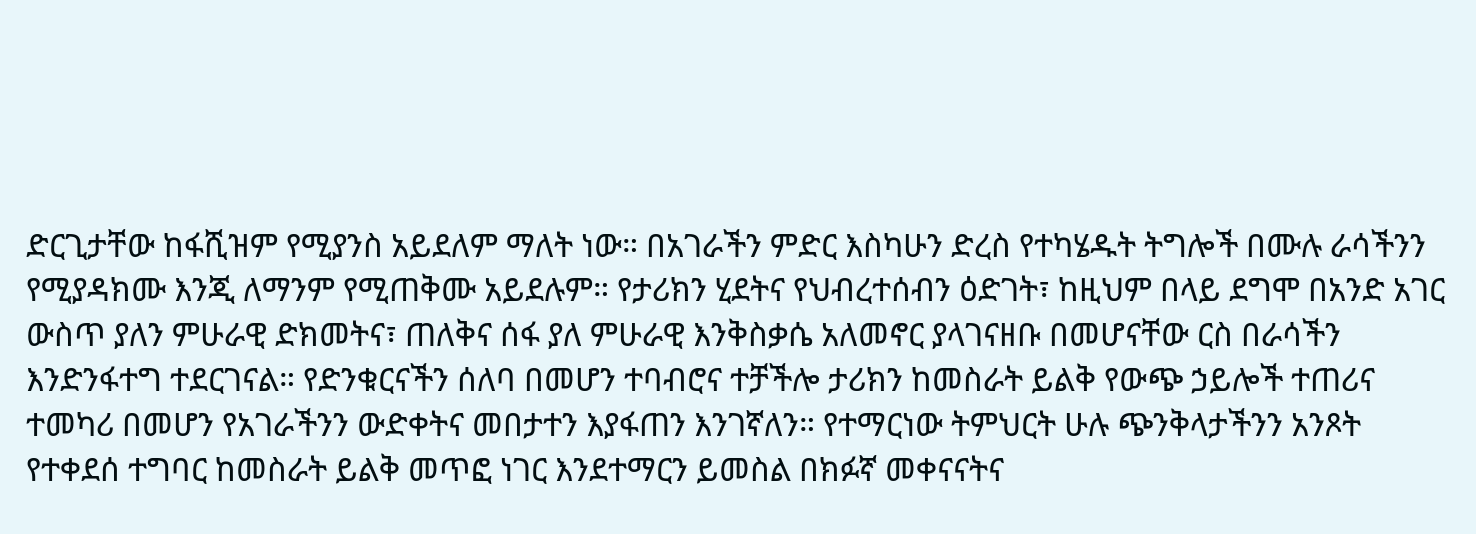ድርጊታቸው ከፋሺዝም የሚያንስ አይደለም ማለት ነው። በአገራችን ምድር እስካሁን ድረስ የተካሄዱት ትግሎች በሙሉ ራሳችንን የሚያዳክሙ እንጂ ለማንም የሚጠቅሙ አይደሉም። የታሪክን ሂደትና የህብረተሰብን ዕድገት፣ ከዚህም በላይ ደግሞ በአንድ አገር ውስጥ ያለን ምሁራዊ ድክመትና፣ ጠለቅና ሰፋ ያለ ምሁራዊ እንቅስቃሴ አለመኖር ያላገናዘቡ በመሆናቸው ርስ በራሳችን እንድንፋተግ ተደርገናል። የድንቁርናችን ሰለባ በመሆን ተባብሮና ተቻችሎ ታሪክን ከመስራት ይልቅ የውጭ ኃይሎች ተጠሪና ተመካሪ በመሆን የአገራችንን ውድቀትና መበታተን እያፋጠን እንገኛለን። የተማርነው ትምህርት ሁሉ ጭንቅላታችንን አንጾት የተቀደሰ ተግባር ከመስራት ይልቅ መጥፎ ነገር እንደተማርን ይመስል በክፉኛ መቀናናትና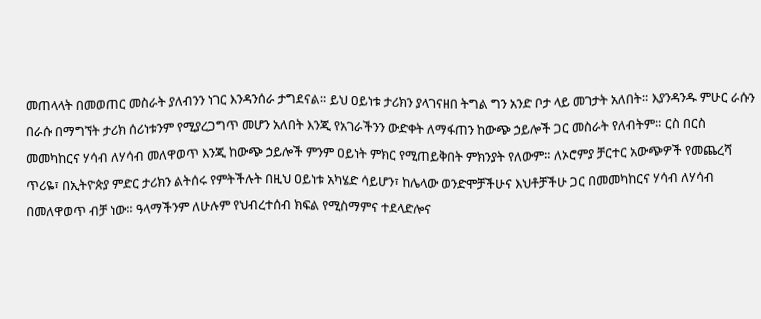መጠላላት በመወጠር መስራት ያለብንን ነገር እንዳንሰራ ታግደናል። ይህ ዐይነቱ ታሪክን ያላገናዘበ ትግል ግን አንድ ቦታ ላይ መገታት አለበት። እያንዳንዱ ምሁር ራሱን በራሱ በማግኘት ታሪክ ሰሪነቱንም የሚያረጋግጥ መሆን አለበት እንጂ የአገራችንን ውድቀት ለማፋጠን ከውጭ ኃይሎች ጋር መስራት የለብትም። ርስ በርስ መመካከርና ሃሳብ ለሃሳብ መለዋወጥ እንጂ ከውጭ ኃይሎች ምንም ዐይነት ምክር የሚጠይቅበት ምክንያት የለውም። ለኦሮምያ ቻርተር አውጭዎች የመጨረሻ ጥሪዬ፣ በኢትዮጵያ ምድር ታሪክን ልትሰሩ የምትችሉት በዚህ ዐይነቱ አካሄድ ሳይሆን፣ ከሌላው ወንድሞቻችሁና እህቶቻችሁ ጋር በመመካከርና ሃሳብ ለሃሳብ በመለዋወጥ ብቻ ነው። ዓላማችንም ለሁሉም የህብረተሰብ ክፍል የሚስማምና ተደላድሎና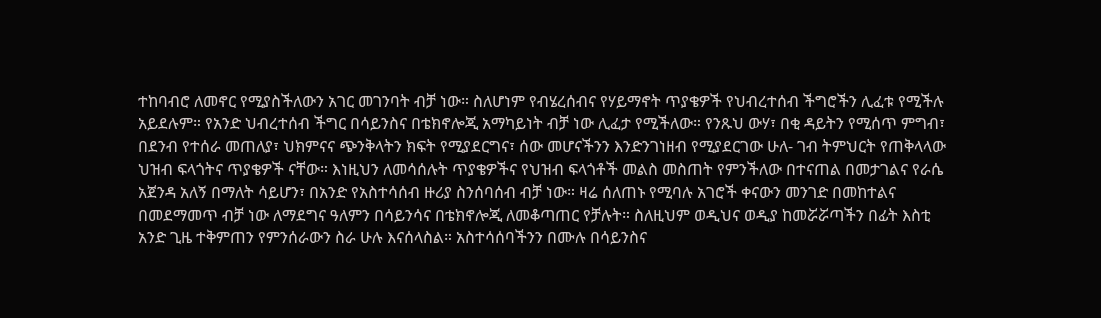ተከባብሮ ለመኖር የሚያስችለውን አገር መገንባት ብቻ ነው። ስለሆነም የብሄረሰብና የሃይማኖት ጥያቄዎች የህብረተሰብ ችግሮችን ሊፈቱ የሚችሉ አይደሉም። የአንድ ህብረተሰብ ችግር በሳይንስና በቴክኖሎጂ አማካይነት ብቻ ነው ሊፈታ የሚችለው። የንጹህ ውሃ፣ በቂ ዳይትን የሚሰጥ ምግብ፣ በደንብ የተሰራ መጠለያ፣ ህክምናና ጭንቅላትን ክፍት የሚያደርግና፣ ሰው መሆናችንን እንድንገነዘብ የሚያደርገው ሁለ- ገብ ትምህርት የጠቅላላው ህዝብ ፍላጎትና ጥያቄዎች ናቸው። እነዚህን ለመሳሰሉት ጥያቄዎችና የህዝብ ፍላጎቶች መልስ መስጠት የምንችለው በተናጠል በመታገልና የራሴ አጀንዳ አለኝ በማለት ሳይሆን፣ በአንድ የአስተሳሰብ ዙሪያ ስንሰባሰብ ብቻ ነው። ዛሬ ሰለጠኑ የሚባሉ አገሮች ቀናውን መንገድ በመከተልና በመደማመጥ ብቻ ነው ለማደግና ዓለምን በሳይንሳና በቴክኖሎጂ ለመቆጣጠር የቻሉት። ስለዚህም ወዲህና ወዲያ ከመሯሯጣችን በፊት እስቲ አንድ ጊዜ ተቅምጠን የምንሰራውን ስራ ሁሉ እናሰላስል። አስተሳሰባችንን በሙሉ በሳይንስና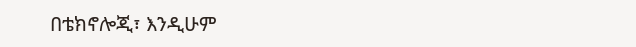በቴክኖሎጂ፣ እንዲሁም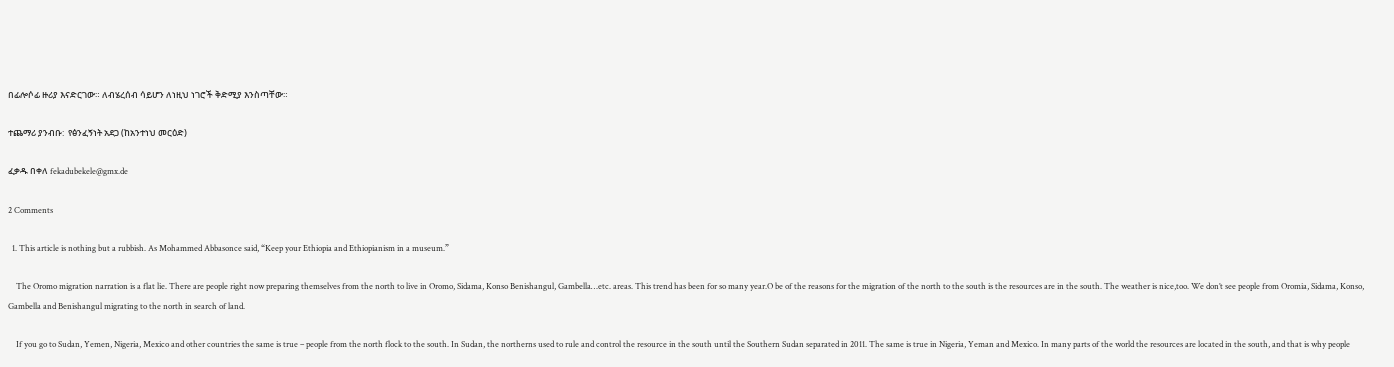በፊሎሶፊ ዙሪያ እናድርገው። ለብሄረሰብ ሳይሆን ለነዚህ ነገሮች ቅድሚያ እንስጣቸው።

ተጨማሪ ያንብቡ:  የፅንፈኝነት አደጋ (ከአንተነህ መርዕድ)

ፈቃዱ በቀለ fekadubekele@gmx.de

2 Comments

  1. This article is nothing but a rubbish. As Mohammed Abbasonce said, “Keep your Ethiopia and Ethiopianism in a museum.”

    The Oromo migration narration is a flat lie. There are people right now preparing themselves from the north to live in Oromo, Sidama, Konso Benishangul, Gambella…etc. areas. This trend has been for so many year.O be of the reasons for the migration of the north to the south is the resources are in the south. The weather is nice,too. We don’t see people from Oromia, Sidama, Konso, Gambella and Benishangul migrating to the north in search of land.

    If you go to Sudan, Yemen, Nigeria, Mexico and other countries the same is true – people from the north flock to the south. In Sudan, the northerns used to rule and control the resource in the south until the Southern Sudan separated in 2011. The same is true in Nigeria, Yeman and Mexico. In many parts of the world the resources are located in the south, and that is why people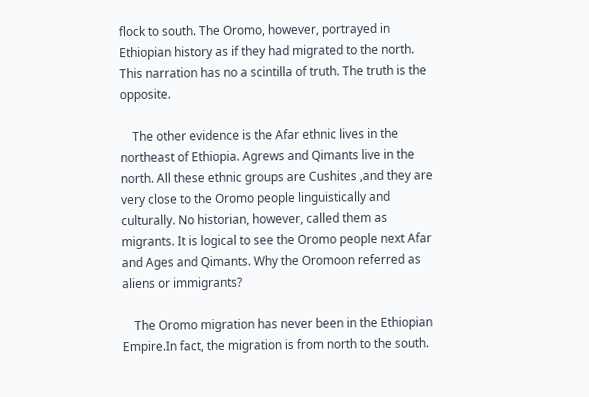flock to south. The Oromo, however, portrayed in Ethiopian history as if they had migrated to the north. This narration has no a scintilla of truth. The truth is the opposite.

    The other evidence is the Afar ethnic lives in the northeast of Ethiopia. Agrews and Qimants live in the north. All these ethnic groups are Cushites ,and they are very close to the Oromo people linguistically and culturally. No historian, however, called them as migrants. It is logical to see the Oromo people next Afar and Ages and Qimants. Why the Oromoon referred as aliens or immigrants?

    The Oromo migration has never been in the Ethiopian Empire.In fact, the migration is from north to the south.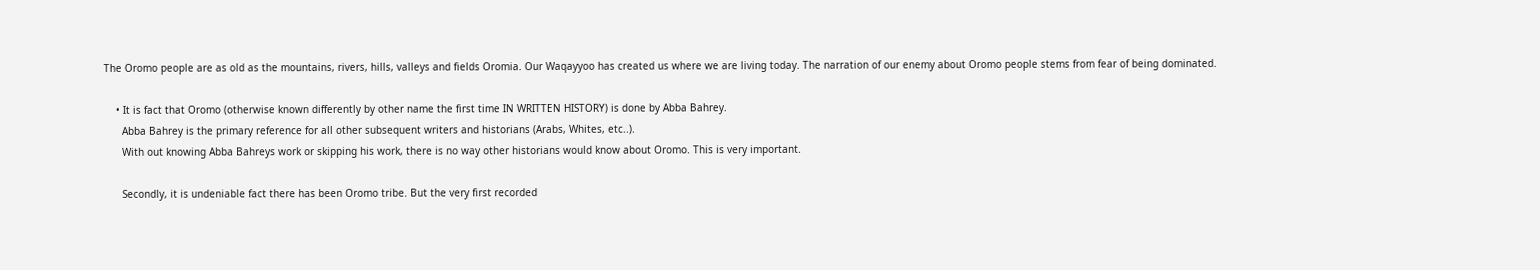The Oromo people are as old as the mountains, rivers, hills, valleys and fields Oromia. Our Waqayyoo has created us where we are living today. The narration of our enemy about Oromo people stems from fear of being dominated.

    • It is fact that Oromo (otherwise known differently by other name the first time IN WRITTEN HISTORY) is done by Abba Bahrey.
      Abba Bahrey is the primary reference for all other subsequent writers and historians (Arabs, Whites, etc..).
      With out knowing Abba Bahreys work or skipping his work, there is no way other historians would know about Oromo. This is very important.

      Secondly, it is undeniable fact there has been Oromo tribe. But the very first recorded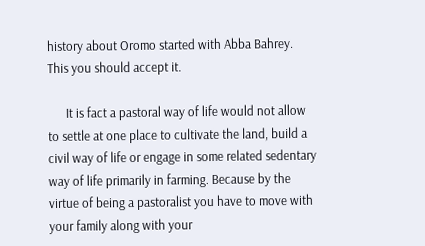history about Oromo started with Abba Bahrey. This you should accept it.

      It is fact a pastoral way of life would not allow to settle at one place to cultivate the land, build a civil way of life or engage in some related sedentary way of life primarily in farming. Because by the virtue of being a pastoralist you have to move with your family along with your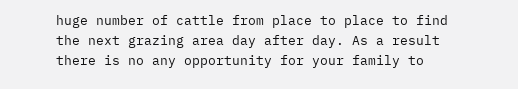huge number of cattle from place to place to find the next grazing area day after day. As a result there is no any opportunity for your family to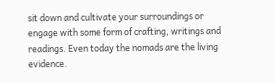sit down and cultivate your surroundings or engage with some form of crafting, writings and readings. Even today the nomads are the living evidence.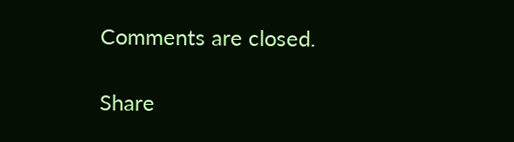Comments are closed.

Share